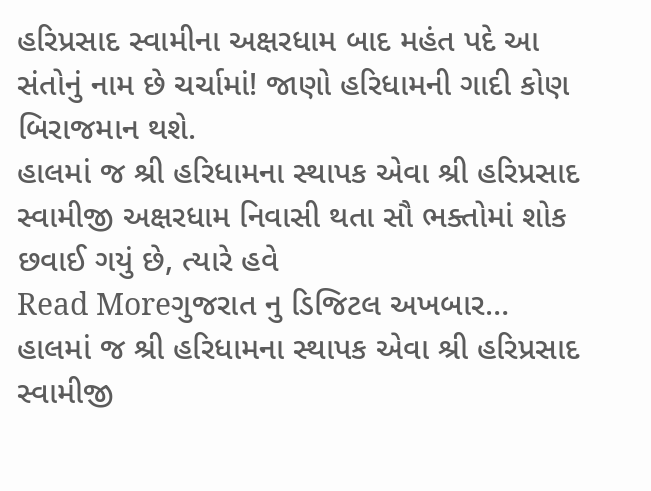હરિપ્રસાદ સ્વામીના અક્ષરધામ બાદ મહંત પદે આ સંતોનું નામ છે ચર્ચામાં! જાણો હરિધામની ગાદી કોણ બિરાજમાન થશે.
હાલમાં જ શ્રી હરિધામના સ્થાપક એવા શ્રી હરિપ્રસાદ સ્વામીજી અક્ષરધામ નિવાસી થતા સૌ ભક્તોમાં શોક છવાઈ ગયું છે, ત્યારે હવે
Read Moreગુજરાત નુ ડિજિટલ અખબાર…
હાલમાં જ શ્રી હરિધામના સ્થાપક એવા શ્રી હરિપ્રસાદ સ્વામીજી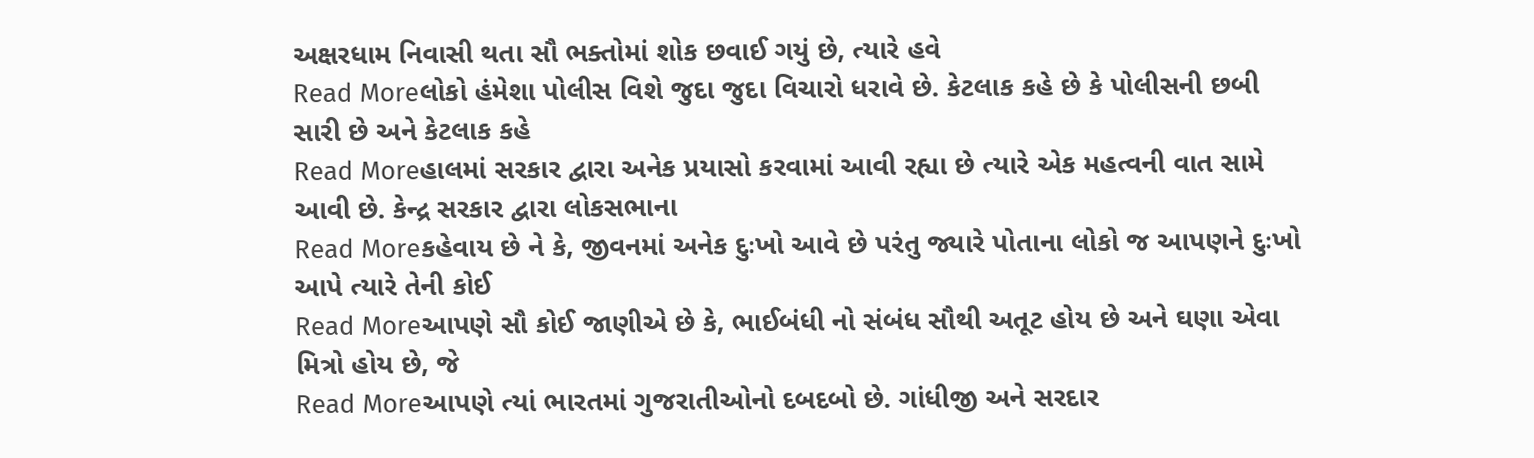અક્ષરધામ નિવાસી થતા સૌ ભક્તોમાં શોક છવાઈ ગયું છે, ત્યારે હવે
Read Moreલોકો હંમેશા પોલીસ વિશે જુદા જુદા વિચારો ધરાવે છે. કેટલાક કહે છે કે પોલીસની છબી સારી છે અને કેટલાક કહે
Read Moreહાલમાં સરકાર દ્વારા અનેક પ્રયાસો કરવામાં આવી રહ્યા છે ત્યારે એક મહત્વની વાત સામે આવી છે. કેન્દ્ર સરકાર દ્વારા લોકસભાના
Read Moreકહેવાય છે ને કે, જીવનમાં અનેક દુઃખો આવે છે પરંતુ જ્યારે પોતાના લોકો જ આપણને દુઃખો આપે ત્યારે તેની કોઈ
Read Moreઆપણે સૌ કોઈ જાણીએ છે કે, ભાઈબંધી નો સંબંધ સૌથી અતૂટ હોય છે અને ઘણા એવા મિત્રો હોય છે, જે
Read Moreઆપણે ત્યાં ભારતમાં ગુજરાતીઓનો દબદબો છે. ગાંધીજી અને સરદાર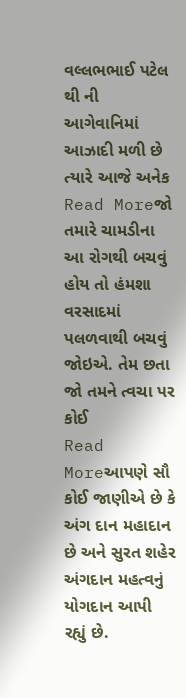વલ્લભભાઈ પટેલ થી ની આગેવાનિમાં આઝાદી મળી છે ત્યારે આજે અનેક
Read Moreજો તમારે ચામડીના આ રોગથી બચવું હોય તો હંમશા વરસાદમાં પલળવાથી બચવું જોઇએ. તેમ છતા જો તમને ત્વચા પર કોઈ
Read Moreઆપણે સૌ કોઈ જાણીએ છે કે અંગ દાન મહાદાન છે અને સુરત શહેર અંગદાન મહત્વનું યોગદાન આપી રહ્યું છે.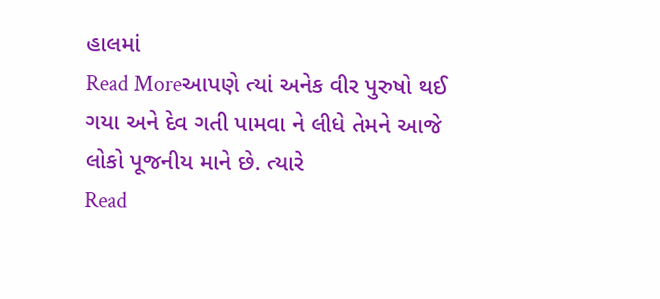હાલમાં
Read Moreઆપણે ત્યાં અનેક વીર પુરુષો થઈ ગયા અને દેવ ગતી પામવા ને લીધે તેમને આજે લોકો પૂજનીય માને છે. ત્યારે
Read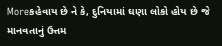Moreકહેવાય છે ને કે, દુનિયામાં ઘણા લોકો હોય છે જે માનવતાનું ઉત્તમ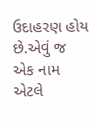ઉદાહરણ હોય છે.એવું જ એક નામ એટલે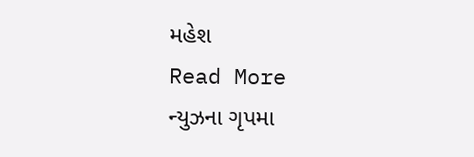મહેશ
Read More
ન્યુઝના ગૃપમા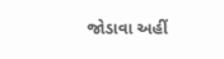જોડાવા અહીં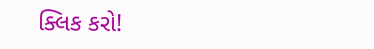ક્લિક કરો!